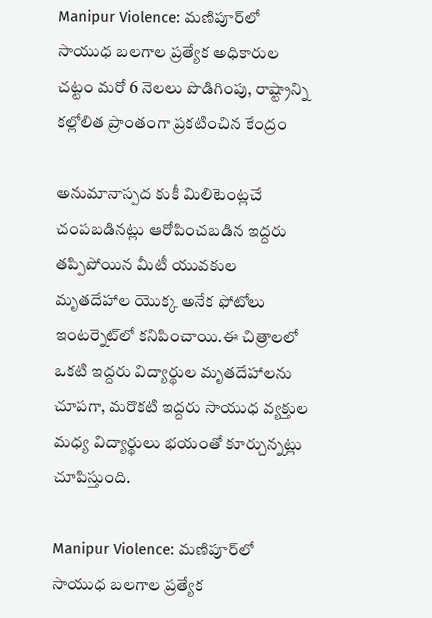Manipur Violence: మణిపూర్‌లో సాయుధ బలగాల ప్రత్యేక అధికారుల చట్టం మరో 6 నెలలు పొడిగింపు, రాష్ట్రాన్ని కల్లోలిత ప్రాంతంగా ప్రకటించిన కేంద్రం

అనుమానాస్పద కుకీ మిలిటెంట్లచే చంపబడినట్లు ఆరోపించబడిన ఇద్దరు తప్పిపోయిన మీటీ యువకుల మృతదేహాల యొక్క అనేక ఫోటోలు ఇంటర్నెట్‌లో కనిపించాయి.ఈ చిత్రాలలో ఒకటి ఇద్దరు విద్యార్థుల మృతదేహాలను చూపగా, మరొకటి ఇద్దరు సాయుధ వ్యక్తుల మధ్య విద్యార్థులు భయంతో కూర్చున్నట్లు చూపిస్తుంది.

Manipur Violence: మణిపూర్‌లో సాయుధ బలగాల ప్రత్యేక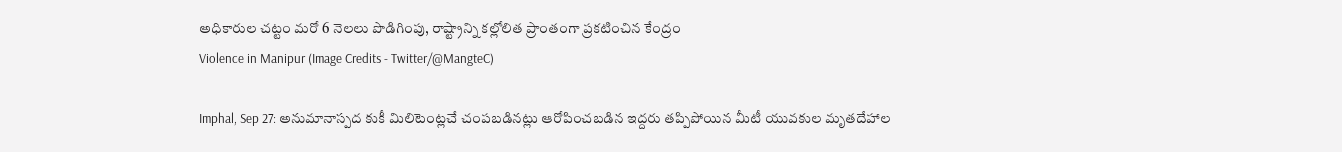అధికారుల చట్టం మరో 6 నెలలు పొడిగింపు, రాష్ట్రాన్ని కల్లోలిత ప్రాంతంగా ప్రకటించిన కేంద్రం
Violence in Manipur (Image Credits - Twitter/@MangteC)

Imphal, Sep 27: అనుమానాస్పద కుకీ మిలిటెంట్లచే చంపబడినట్లు ఆరోపించబడిన ఇద్దరు తప్పిపోయిన మీటీ యువకుల మృతదేహాల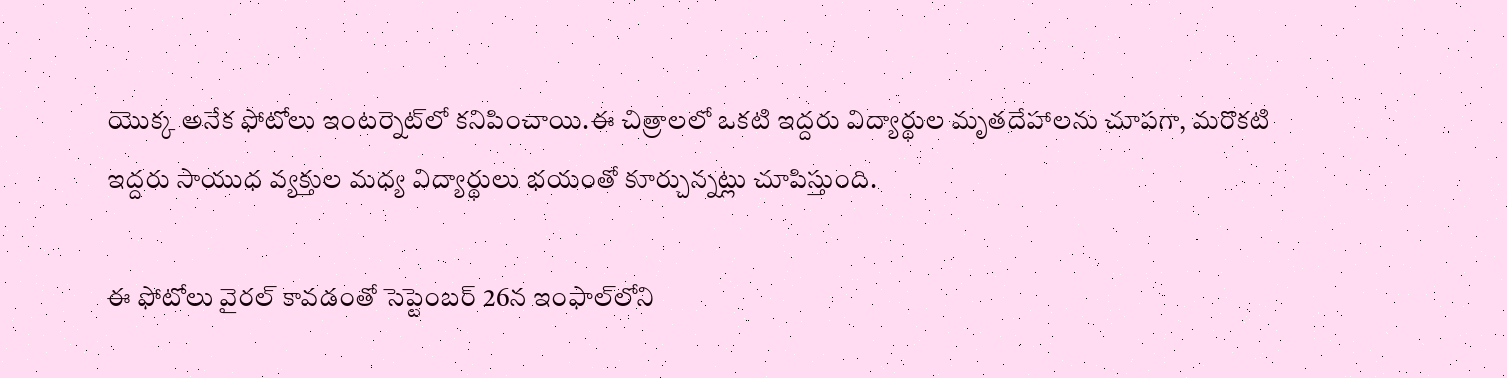యొక్క అనేక ఫోటోలు ఇంటర్నెట్‌లో కనిపించాయి.ఈ చిత్రాలలో ఒకటి ఇద్దరు విద్యార్థుల మృతదేహాలను చూపగా, మరొకటి ఇద్దరు సాయుధ వ్యక్తుల మధ్య విద్యార్థులు భయంతో కూర్చున్నట్లు చూపిస్తుంది.

ఈ ఫోటోలు వైరల్ కావడంతో సెప్టెంబర్ 26న ఇంఫాల్‌లోని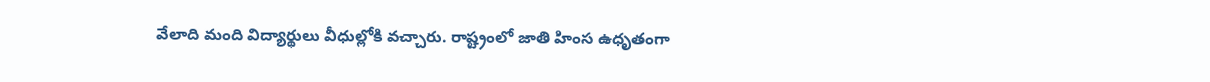వేలాది మంది విద్యార్థులు వీధుల్లోకి వచ్చారు. రాష్ట్రంలో జాతి హింస ఉధృతంగా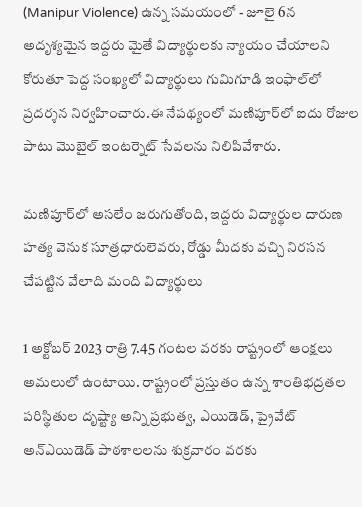(Manipur Violence) ఉన్న సమయంలో - జూలై 6న అదృశ్యమైన ఇద్దరు మైతే విద్యార్థులకు న్యాయం చేయాలని కోరుతూ పెద్ద సంఖ్యలో విద్యార్థులు గుమిగూడి ఇంఫాల్‌లో ప్రదర్శన నిర్వహించారు.ఈ నేపథ్యంలో మణిపూర్‌లో ఐదు రోజుల పాటు మొబైల్ ఇంటర్నెట్ సేవలను నిలిపివేశారు.

మణిపూర్‌లో అసలేం జరుగుతోంది, ఇద్దరు విద్యార్థుల దారుణ హత్య వెనుక సూత్రధారులెవరు, రోడ్డు మీదకు వచ్చి నిరసన చేపట్టిన వేలాది మంది విద్యార్థులు

1 అక్టోబర్ 2023 రాత్రి 7.45 గంటల వరకు రాష్ట్రంలో ఆంక్షలు అమలులో ఉంటాయి. రాష్ట్రంలో ప్రస్తుతం ఉన్న శాంతిభద్రతల పరిస్థితుల దృష్ట్యా అన్ని ప్రభుత్వ, ఎయిడెడ్, ప్రైవేట్ అన్‌ఎయిడెడ్ పాఠశాలలను శుక్రవారం వరకు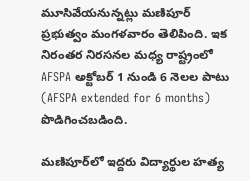మూసివేయనున్నట్లు మణిపూర్ ప్రభుత్వం మంగళవారం తెలిపింది. ఇక నిరంతర నిరసనల మధ్య రాష్ట్రంలో AFSPA అక్టోబర్ 1 నుండి 6 నెలల పాటు (AFSPA extended for 6 months) పొడిగించబడింది.

మణిపూర్‌లో ఇద్దరు విద్యార్థుల హత్య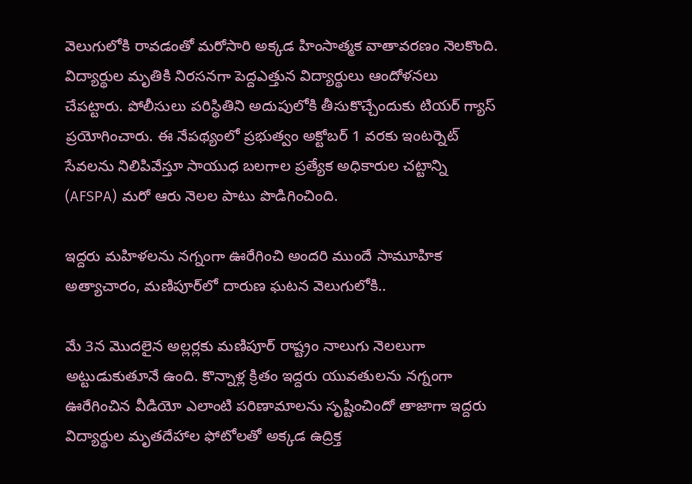వెలుగులోకి రావడంతో మరోసారి అక్కడ హింసాత్మక వాతావరణం నెలకొంది. విద్యార్థుల మృతికి నిరసనగా పెద్దఎత్తున విద్యార్థులు ఆందోళనలు చేపట్టారు. పోలీసులు పరిస్థితిని అదుపులోకి తీసుకొచ్చేందుకు టియర్ గ్యాస్ ప్రయోగించారు. ఈ నేపథ్యంలో ప్రభుత్వం అక్టోబర్ 1 వరకు ఇంటర్నెట్ సేవలను నిలిపివేస్తూ సాయుధ బలగాల ప్రత్యేక అధికారుల చట్టాన్ని (AFSPA) మరో ఆరు నెలల పాటు పొడిగించింది.

ఇద్దరు మహిళలను నగ్నంగా ఊరేగించి అందరి ముందే సామూహిక అత్యాచారం, మణిపూర్‌లో దారుణ ఘటన వెలుగులోకి..

మే 3న మొదలైన అల్లర్లకు మణిపూర్ రాష్ట్రం నాలుగు నెలలుగా అట్టుడుకుతూనే ఉంది. కొన్నాళ్ల క్రితం ఇద్దరు యువతులను నగ్నంగా ఊరేగించిన వీడియో ఎలాంటి పరిణామాలను సృష్టించిందో తాజాగా ఇద్దరు విద్యార్థుల మృతదేహాల ఫోటోలతో అక్కడ ఉద్రిక్త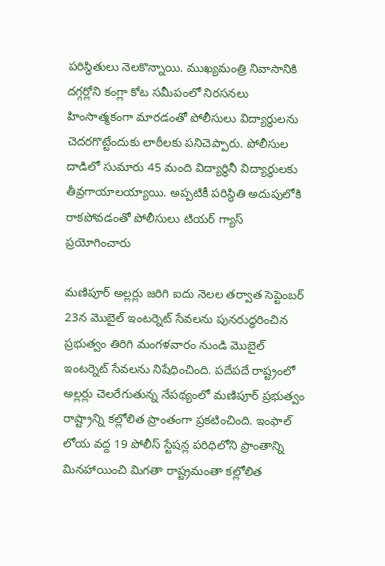పరిస్థితులు నెలకొన్నాయి. ముఖ్యమంత్రి నివాసానికి దగ్గర్లోని కంగ్లా కోట సమీపంలో నిరసనలు హింసాత్మకంగా మారడంతో పోలీసులు విద్యార్థులను చెదరగొట్టేందుకు లాఠీలకు పనిచెప్పారు. పోలీసుల దాడిలో సుమారు 45 మంది విద్యార్థినీ విద్యార్థులకు తీవ్రగాయాలయ్యాయి. అప్పటికీ పరిస్థితి అదుపులోకి రాకపోవడంతో పోలీసులు టియర్ గ్యాస్ ప్రయోగించారు

మణిపూర్ అల్లర్లు జరిగి ఐదు నెలల తర్వాత సెప్టెంబర్ 23న మొబైల్ ఇంటర్నెట్ సేవలను పునరుద్ధరించిన ప్రభుత్వం తిరిగి మంగళవారం నుండి మొబైల్ ఇంటర్నెట్ సేవలను నిషేధించింది. పదేపదే రాష్ట్రంలో అల్లర్లు చెలరేగుతున్న నేపథ్యంలో మణిపూర్ ప్రభుత్వం రాష్ట్రాన్ని కల్లోలిత ప్రాంతంగా ప్రకటించింది. ఇంఫాల్ లోయ వద్ద 19 పోలీస్ స్టేషన్ల పరిధిలోని ప్రాంతాన్ని మినహాయించి మిగతా రాష్ట్రమంతా కల్లోలిత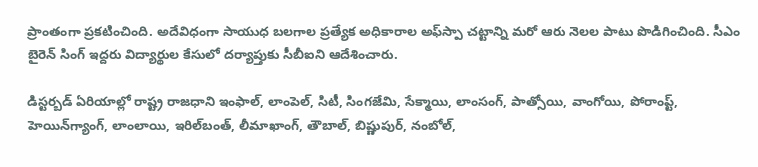ప్రాంతంగా ప్రకటించింది. అదేవిధంగా సాయుధ బలగాల ప్రత్యేక అధికారాల అఫ్‌స్పా చట్టాన్ని మరో ఆరు నెలల పాటు పొడిగించింది. సీఎం బైరెన్ సింగ్ ఇద్దరు విద్యార్థుల కేసులో దర్యాప్తుకు సీబీఐని ఆదేశించారు.

డిస్ట‌ర్బడ్ ఏరియాల్లో రాష్ట్ర రాజ‌ధాని ఇంఫాల్‌, లాంపెల్‌, సిటీ, సింగ‌జేమి, సేక్మాయి, లాంసంగ్‌, పాత్సోయి, వాంగోయి, పోరాంప్ట్‌, హెయిన్‌గ్యాంగ్‌, లాంలాయి, ఇరిల్‌బంత్‌, లీమాఖాంగ్‌, తౌబాల్‌, బిష్ణుపుర్, నంబోల్,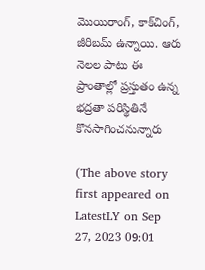మొయిరాంగ్‌, కాక్‌చింగ్‌, జీరిబ‌మ్ ఉన్నాయి. ఆరు నెల‌ల పాటు ఈ ప్రాంతాల్లో ప్ర‌స్తుతం ఉన్న భ‌ద్ర‌తా ప‌రిస్థితినే కొన‌సాగించ‌నున్నారు

(The above story first appeared on LatestLY on Sep 27, 2023 09:01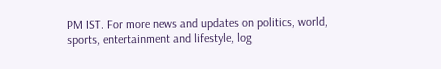PM IST. For more news and updates on politics, world, sports, entertainment and lifestyle, log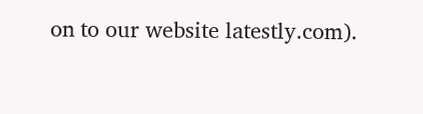on to our website latestly.com).